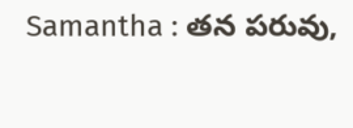Samantha : తన పరువు,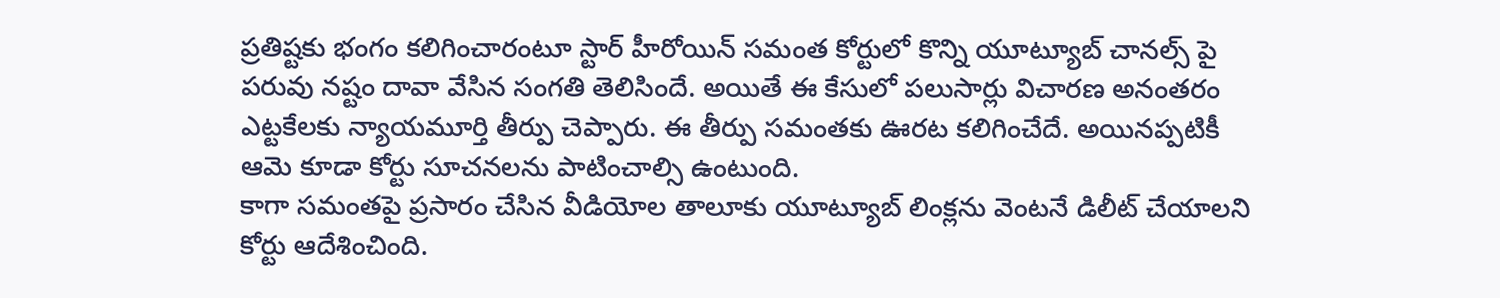ప్రతిష్టకు భంగం కలిగించారంటూ స్టార్ హీరోయిన్ సమంత కోర్టులో కొన్ని యూట్యూబ్ చానల్స్ పై పరువు నష్టం దావా వేసిన సంగతి తెలిసిందే. అయితే ఈ కేసులో పలుసార్లు విచారణ అనంతరం ఎట్టకేలకు న్యాయమూర్తి తీర్పు చెప్పారు. ఈ తీర్పు సమంతకు ఊరట కలిగించేదే. అయినప్పటికీ ఆమె కూడా కోర్టు సూచనలను పాటించాల్సి ఉంటుంది.
కాగా సమంతపై ప్రసారం చేసిన వీడియోల తాలూకు యూట్యూబ్ లింక్లను వెంటనే డిలీట్ చేయాలని కోర్టు ఆదేశించింది.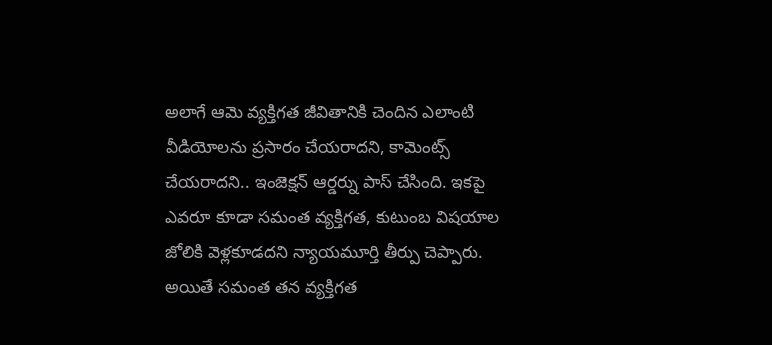అలాగే ఆమె వ్యక్తిగత జీవితానికి చెందిన ఎలాంటి వీడియోలను ప్రసారం చేయరాదని, కామెంట్స్ చేయరాదని.. ఇంజెక్షన్ ఆర్డర్ను పాస్ చేసింది. ఇకపై ఎవరూ కూడా సమంత వ్యక్తిగత, కుటుంబ విషయాల జోలికి వెళ్లకూడదని న్యాయమూర్తి తీర్పు చెప్పారు.
అయితే సమంత తన వ్యక్తిగత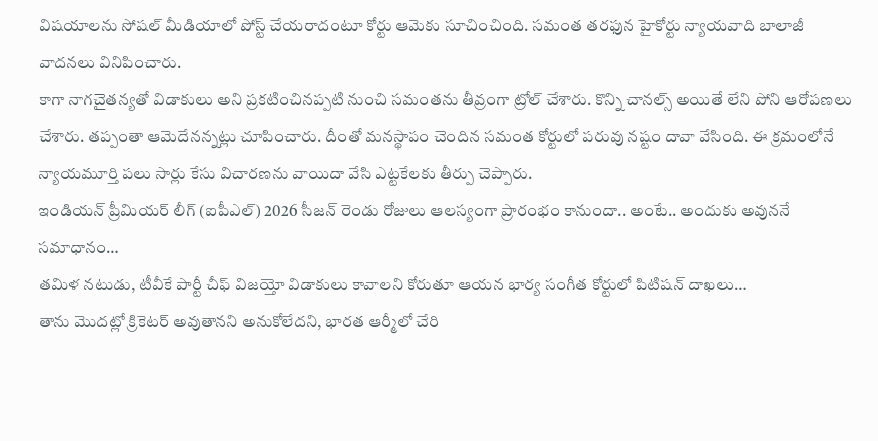విషయాలను సోషల్ మీడియాలో పోస్ట్ చేయరాదంటూ కోర్టు ఆమెకు సూచించింది. సమంత తరఫున హైకోర్టు న్యాయవాది బాలాజీ వాదనలు వినిపించారు.
కాగా నాగచైతన్యతో విడాకులు అని ప్రకటించినప్పటి నుంచి సమంతను తీవ్రంగా ట్రోల్ చేశారు. కొన్ని చానల్స్ అయితే లేని పోని ఆరోపణలు చేశారు. తప్పంతా ఆమెదేనన్నట్లు చూపించారు. దీంతో మనస్థాపం చెందిన సమంత కోర్టులో పరువు నష్టం దావా వేసింది. ఈ క్రమంలోనే న్యాయమూర్తి పలు సార్లు కేసు విచారణను వాయిదా వేసి ఎట్టకేలకు తీర్పు చెప్పారు.
ఇండియన్ ప్రీమియర్ లీగ్ (ఐపీఎల్) 2026 సీజన్ రెండు రోజులు ఆలస్యంగా ప్రారంభం కానుందా.. అంటే.. అందుకు అవుననే సమాధానం…
తమిళ నటుడు, టీవీకే పార్టీ చీఫ్ విజయ్తో విడాకులు కావాలని కోరుతూ ఆయన భార్య సంగీత కోర్టులో పిటిషన్ దాఖలు…
తాను మొదట్లో క్రికెటర్ అవుతానని అనుకోలేదని, భారత ఆర్మీలో చేరి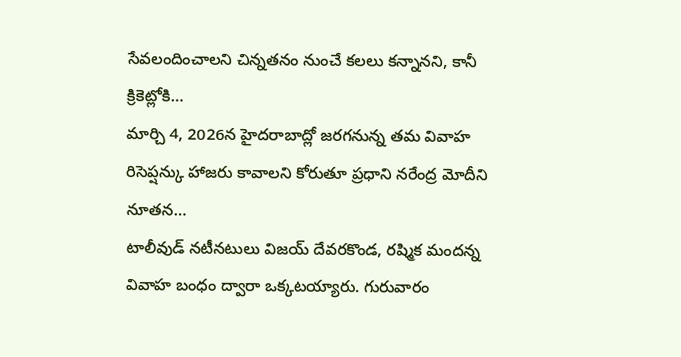సేవలందించాలని చిన్నతనం నుంచే కలలు కన్నానని, కానీ క్రికెట్లోకి…
మార్చి 4, 2026న హైదరాబాద్లో జరగనున్న తమ వివాహ రిసెప్షన్కు హాజరు కావాలని కోరుతూ ప్రధాని నరేంద్ర మోదీని నూతన…
టాలీవుడ్ నటీనటులు విజయ్ దేవరకొండ, రష్మిక మందన్న వివాహ బంధం ద్వారా ఒక్కటయ్యారు. గురువారం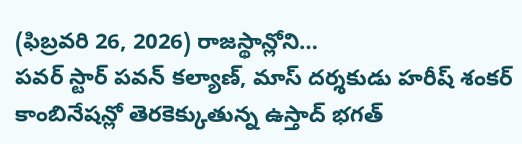(ఫిబ్రవరి 26, 2026) రాజస్థాన్లోని…
పవర్ స్టార్ పవన్ కల్యాణ్, మాస్ దర్శకుడు హరీష్ శంకర్ కాంబినేషన్లో తెరకెక్కుతున్న ఉస్తాద్ భగత్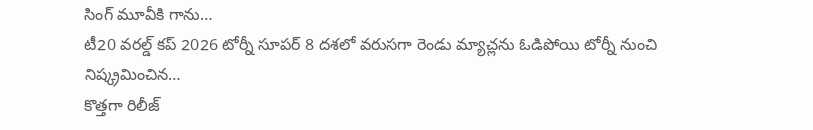సింగ్ మూవీకి గాను…
టీ20 వరల్డ్ కప్ 2026 టోర్నీ సూపర్ 8 దశలో వరుసగా రెండు మ్యాచ్లను ఓడిపోయి టోర్నీ నుంచి నిష్క్రమించిన…
కొత్తగా రిలీజ్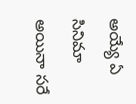అయ్యే ఏ సినిమా అయినా సరే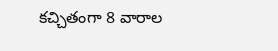కచ్చితంగా 8 వారాల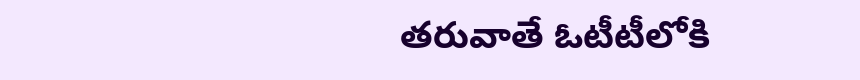తరువాతే ఓటీటీలోకి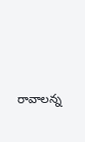రావాలన్న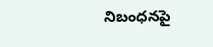నిబంధనపై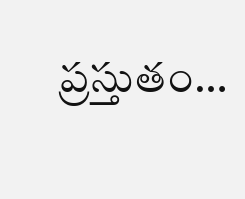ప్రస్తుతం…